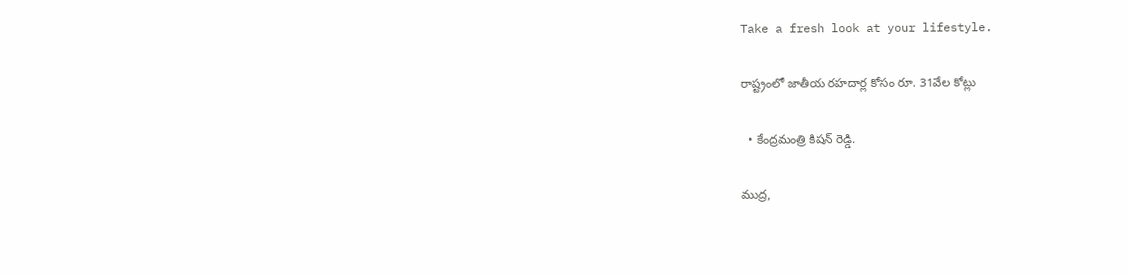Take a fresh look at your lifestyle.

రాష్ట్రంలో జాతీయ రహదార్ల కోసం రూ. 31వేల కోట్లు

  • కేంద్రమంత్రి కిషన్ రెడ్డి.

ముద్ర,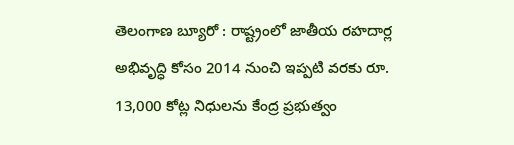తెలంగాణ బ్యూరో : రాష్ట్రంలో జాతీయ రహదార్ల అభివృద్ధి కోసం 2014 నుంచి ఇప్పటి వరకు రూ. 13,000 కోట్ల నిధులను కేంద్ర ప్రభుత్వం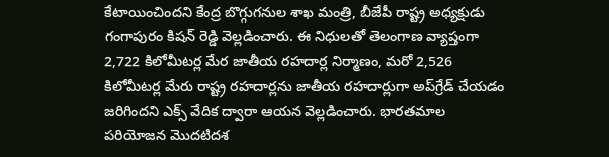కేటాయించిందని కేంద్ర బొగ్గుగనుల శాఖ మంత్రి, బీజేపీ రాష్ట్ర అధ్యక్షుడు గంగాపురం కిషన్ రెడ్డి వెల్లడించారు. ఈ నిధులతో తెలంగాణ వ్యాప్తంగా 2,722 కిలోమీటర్ల మేర జాతీయ రహదార్ల నిర్మాణం, మరో 2,526 కిలోమీటర్ల మేరు రాష్ట్ర రహదార్లను జాతీయ రహదార్లుగా అప్‌గ్రేడ్ చేయడం జరిగిందని ఎక్స్ వేదిక ద్వారా ఆయన వెల్లడించారు. భారతమాల పరియోజన మొదటిదశ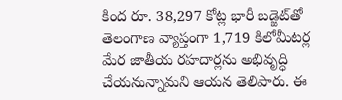కింద రూ. 38,297 కోట్ల భారీ బడ్జెట్‌తో తెలంగాణ వ్యాప్తంగా 1,719 కిలోమీటర్ల మేర జాతీయ రహదార్లను అభివృద్ధి చేయనున్నామని ఆయన తెలిపారు. ఈ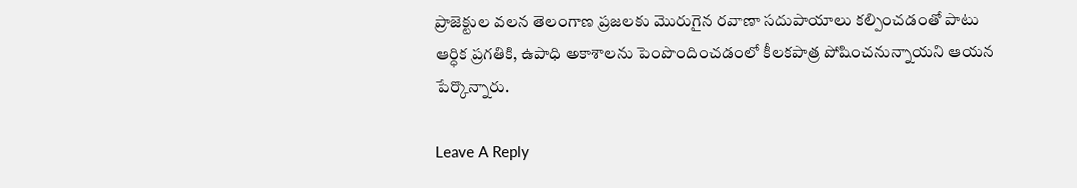ప్రాజెక్టుల వలన తెలంగాణ ప్రజలకు మొరుగైన రవాణా సదుపాయాలు కల్పించడంతో పాటు ఆర్ధిక ప్రగతికి, ఉపాధి అకాశాలను పెంపొందించడంలో కీలకపాత్ర పోషించనున్నాయని ఆయన పేర్కొన్నారు.

Leave A Reply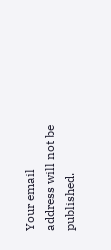Your email address will not be published.